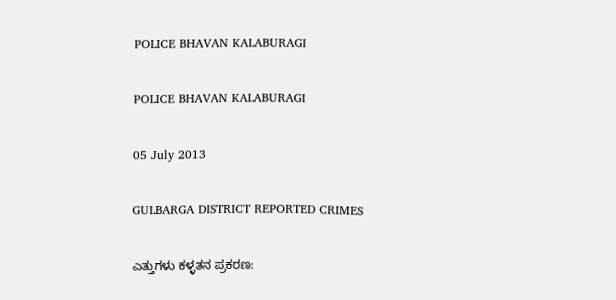POLICE BHAVAN KALABURAGI

POLICE BHAVAN KALABURAGI

05 July 2013

GULBARGA DISTRICT REPORTED CRIMES

ಎತ್ತುಗಳು ಕಳ್ಳತನ ಪ್ರಕರಣ: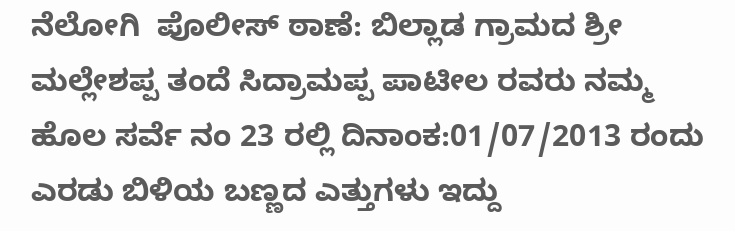ನೆಲೋಗಿ  ಪೊಲೀಸ್ ಠಾಣೆ: ಬಿಲ್ಲಾಡ ಗ್ರಾಮದ ಶ್ರೀ ಮಲ್ಲೇಶಪ್ಪ ತಂದೆ ಸಿದ್ರಾಮಪ್ಪ ಪಾಟೀಲ ರವರು ನಮ್ಮ ಹೊಲ ಸರ್ವೆ ನಂ 23 ರಲ್ಲಿ ದಿನಾಂಕ:01/07/2013 ರಂದು  ಎರಡು ಬಿಳಿಯ ಬಣ್ಣದ ಎತ್ತುಗಳು ಇದ್ದು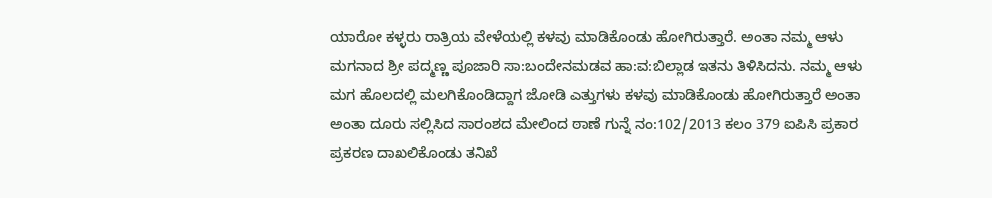ಯಾರೋ ಕಳ್ಳರು ರಾತ್ರಿಯ ವೇಳೆಯಲ್ಲಿ ಕಳವು ಮಾಡಿಕೊಂಡು ಹೋಗಿರುತ್ತಾರೆ. ಅಂತಾ ನಮ್ಮ ಆಳು ಮಗನಾದ ಶ್ರೀ ಪದ್ಮಣ್ಣ ಪೂಜಾರಿ ಸಾ:ಬಂದೇನಮಡವ ಹಾ:ವ:ಬಿಲ್ಲಾಡ ಇತನು ತಿಳಿಸಿದನು. ನಮ್ಮ ಆಳು ಮಗ ಹೊಲದಲ್ಲಿ ಮಲಗಿಕೊಂಡಿದ್ದಾಗ ಜೋಡಿ ಎತ್ತುಗಳು ಕಳವು ಮಾಡಿಕೊಂಡು ಹೋಗಿರುತ್ತಾರೆ ಅಂತಾ ಅಂತಾ ದೂರು ಸಲ್ಲಿಸಿದ ಸಾರಂಶದ ಮೇಲಿಂದ ಠಾಣೆ ಗುನ್ನೆ ನಂ:102/2013 ಕಲಂ 379 ಐಪಿಸಿ ಪ್ರಕಾರ ಪ್ರಕರಣ ದಾಖಲಿಕೊಂಡು ತನಿಖೆ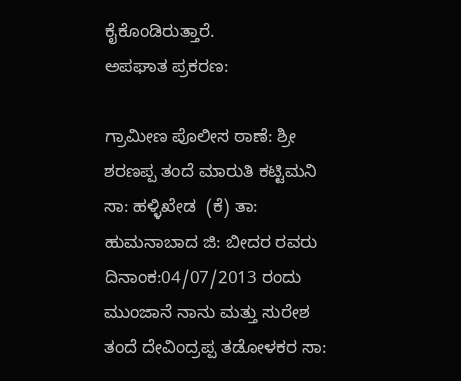ಕೈಕೊಂಡಿರುತ್ತಾರೆ.
ಅಪಘಾತ ಪ್ರಕರಣ:

ಗ್ರಾಮೀಣ ಪೊಲೀಸ ಠಾಣೆ: ಶ್ರೀ ಶರಣಪ್ಪ ತಂದೆ ಮಾರುತಿ ಕಟ್ಟಿಮನಿ ಸಾ: ಹಳ್ಳಿಖೇಡ  (ಕೆ) ತಾ: ಹುಮನಾಬಾದ ಜಿ: ಬೀದರ ರವರು ದಿನಾಂಕ:04/07/2013 ರಂದು ಮುಂಜಾನೆ ನಾನು ಮತ್ತು ಸುರೇಶ ತಂದೆ ದೇವಿಂದ್ರಪ್ಪ ತಡೋಳಕರ ಸಾ: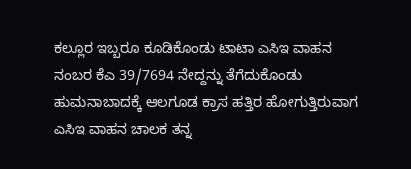ಕಲ್ಲೂರ ಇಬ್ಬರೂ ಕೂಡಿಕೊಂಡು ಟಾಟಾ ಎಸಿಇ ವಾಹನ ನಂಬರ ಕೆಎ 39/7694 ನೇದ್ದನ್ನು ತೆಗೆದುಕೊಂಡು ಹುಮನಾಬಾದಕ್ಕೆ ಆಲಗೂಡ ಕ್ರಾಸ ಹತ್ತಿರ ಹೋಗುತ್ತಿರುವಾಗ ಎಸಿಇ ವಾಹನ ಚಾಲಕ ತನ್ನ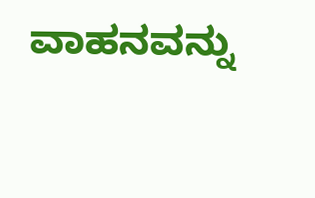ವಾಹನವನ್ನು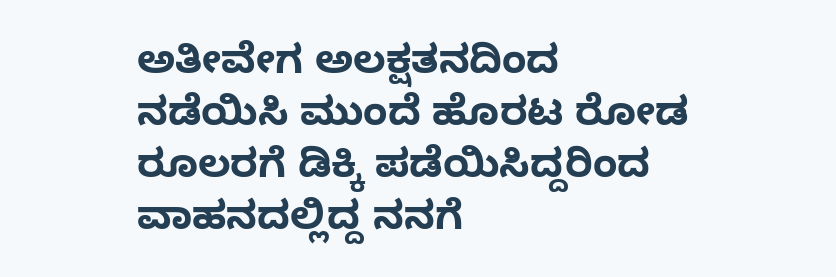ಅತೀವೇಗ ಅಲಕ್ಷತನದಿಂದ ನಡೆಯಿಸಿ ಮುಂದೆ ಹೊರಟ ರೋಡ ರೂಲರಗೆ ಡಿಕ್ಕಿ ಪಡೆಯಿಸಿದ್ದರಿಂದ ವಾಹನದಲ್ಲಿದ್ದ ನನಗೆ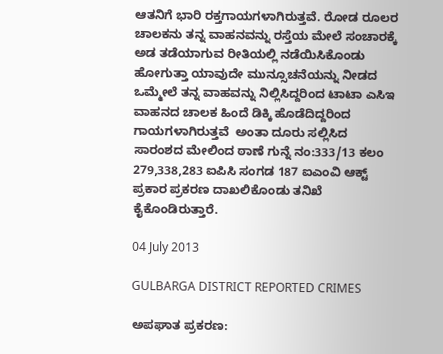ಆತನಿಗೆ ಭಾರಿ ರಕ್ತಗಾಯಗಳಾಗಿರುತ್ತವೆ. ರೋಡ ರೂಲರ ಚಾಲಕನು ತನ್ನ ವಾಹನವನ್ನು ರಸ್ತೆಯ ಮೇಲೆ ಸಂಚಾರಕ್ಕೆ ಅಡ ತಡೆಯಾಗುವ ರೀತಿಯಲ್ಲಿ ನಡೆಯಿಸಿಕೊಂಡು ಹೋಗುತ್ತಾ ಯಾವುದೇ ಮುನ್ಸೂಚನೆಯನ್ನು ನೀಡದ ಒಮ್ಮೇಲೆ ತನ್ನ ವಾಹವನ್ನು ನಿಲ್ಲಿಸಿದ್ದರಿಂದ ಟಾಟಾ ಎಸಿಇ ವಾಹನದ ಚಾಲಕ ಹಿಂದೆ ಡಿಕ್ಕಿ ಹೊಡೆದಿದ್ದರಿಂದ ಗಾಯಗಳಾಗಿರುತ್ತವೆ  ಅಂತಾ ದೂರು ಸಲ್ಲಿಸಿದ ಸಾರಂಶದ ಮೇಲಿಂದ ಠಾಣೆ ಗುನ್ನೆ ನಂ:333/13 ಕಲಂ 279,338,283 ಐಪಿಸಿ ಸಂಗಡ 187 ಐಎಂವಿ ಆಕ್ಟ್‌‌ ಪ್ರಕಾರ ಪ್ರಕರಣ ದಾಖಲಿಕೊಂಡು ತನಿಖೆ ಕೈಕೊಂಡಿರುತ್ತಾರೆ.

04 July 2013

GULBARGA DISTRICT REPORTED CRIMES

ಅಪಘಾತ ಪ್ರಕರಣ: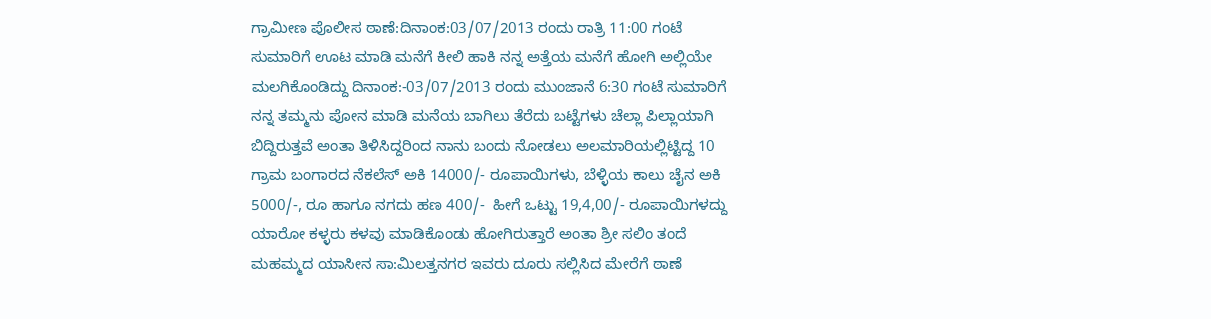ಗ್ರಾಮೀಣ ಪೊಲೀಸ ಠಾಣೆ:ದಿನಾಂಕ:03/07/2013 ರಂದು ರಾತ್ರಿ 11:00 ಗಂಟೆ ಸುಮಾರಿಗೆ ಊಟ ಮಾಡಿ ಮನೆಗೆ ಕೀಲಿ ಹಾಕಿ ನನ್ನ ಅತ್ತೆಯ ಮನೆಗೆ ಹೋಗಿ ಅಲ್ಲಿಯೇ ಮಲಗಿಕೊಂಡಿದ್ದು ದಿನಾಂಕ:-03/07/2013 ರಂದು ಮುಂಜಾನೆ 6:30 ಗಂಟೆ ಸುಮಾರಿಗೆ ನನ್ನ ತಮ್ಮನು ಪೋನ ಮಾಡಿ ಮನೆಯ ಬಾಗಿಲು ತೆರೆದು ಬಟ್ಟೆಗಳು ಚೆಲ್ಲಾ ಪಿಲ್ಲಾಯಾಗಿ ಬಿದ್ದಿರುತ್ತವೆ ಅಂತಾ ತಿಳಿಸಿದ್ದರಿಂದ ನಾನು ಬಂದು ನೋಡಲು ಅಲಮಾರಿಯಲ್ಲಿಟ್ಟಿದ್ದ 10 ಗ್ರಾಮ ಬಂಗಾರದ ನೆಕಲೆಸ್ ಅಕಿ 14000/- ರೂಪಾಯಿಗಳು, ಬೆಳ್ಳಿಯ ಕಾಲು ಚೈನ ಅಕಿ 5000/-, ರೂ ಹಾಗೂ ನಗದು ಹಣ 400/-  ಹೀಗೆ ಒಟ್ಟು 19,4,00/- ರೂಪಾಯಿಗಳದ್ದು ಯಾರೋ ಕಳ್ಳರು ಕಳವು ಮಾಡಿಕೊಂಡು ಹೋಗಿರುತ್ತಾರೆ ಅಂತಾ ಶ್ರೀ ಸಲಿಂ ತಂದೆ ಮಹಮ್ಮದ ಯಾಸೀನ ಸಾ:ಮಿಲತ್ತನಗರ ಇವರು ದೂರು ಸಲ್ಲಿಸಿದ ಮೇರೆಗೆ ಠಾಣೆ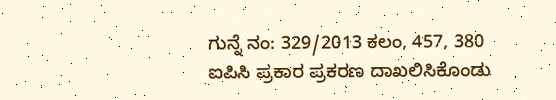ಗುನ್ನೆ ನಂ: 329/2013 ಕಲಂ, 457, 380 ಐಪಿಸಿ ಪ್ರಕಾರ ಪ್ರಕರಣ ದಾಖಲಿಸಿಕೊಂಡು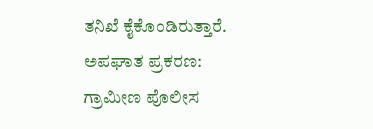ತನಿಖೆ ಕೈಕೊಂಡಿರುತ್ತಾರೆ.
ಅಪಘಾತ ಪ್ರಕರಣ:
ಗ್ರಾಮೀಣ ಪೊಲೀಸ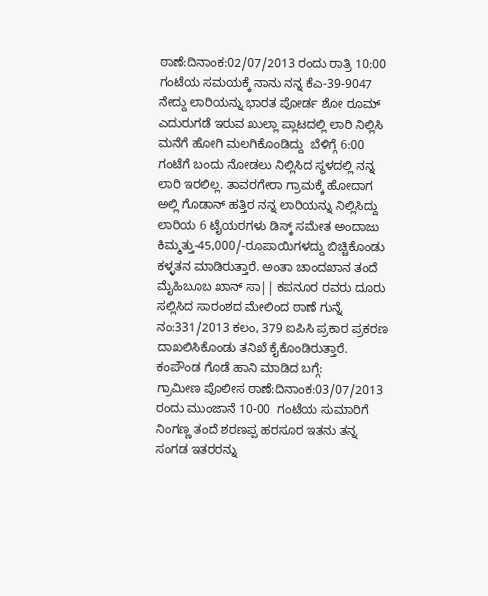ಠಾಣೆ:ದಿನಾಂಕ:02/07/2013 ರಂದು ರಾತ್ರಿ 10:00 ಗಂಟೆಯ ಸಮಯಕ್ಕೆ ನಾನು ನನ್ನ ಕೆಎ-39-9047 ನೇದ್ದು ಲಾರಿಯನ್ನು ಭಾರತ ಪೋರ್ಡ ಶೋ ರೂಮ್ ಎದುರುಗಡೆ ಇರುವ ಖುಲ್ಲಾ ಪ್ಲಾಟದಲ್ಲಿ ಲಾರಿ ನಿಲ್ಲಿಸಿ ಮನೆಗೆ ಹೋಗಿ ಮಲಗಿಕೊಂಡಿದ್ದು  ಬೆಳಿಗ್ಗೆ 6:00 ಗಂಟೆಗೆ ಬಂದು ನೋಡಲು ನಿಲ್ಲಿಸಿದ ಸ್ಥಳದಲ್ಲಿ ನನ್ನ ಲಾರಿ ಇರಲಿಲ್ಲ. ತಾವರಗೇರಾ ಗ್ರಾಮಕ್ಕೆ ಹೋದಾಗ ಅಲ್ಲಿ ಗೊಡಾನ್ ಹತ್ತಿರ ನನ್ನ ಲಾರಿಯನ್ನು ನಿಲ್ಲಿಸಿದ್ದು ಲಾರಿಯ 6 ಟೈಯರಗಳು ಡಿಸ್ಕ್ ಸಮೇತ ಅಂದಾಜು ಕಿಮ್ಮತ್ತು-45,000/-ರೂಪಾಯಿಗಳದ್ದು ಬಿಚ್ಚಿಕೊಂಡು ಕಳ್ಳತನ ಮಾಡಿರುತ್ತಾರೆ. ಅಂತಾ ಚಾಂದಖಾನ ತಂದೆ ಮೈಹಿಬೂಬ ಖಾನ್ ಸಾ|| ಕಪನೂರ ರವರು ದೂರು ಸಲ್ಲಿಸಿದ ಸಾರಂಶದ ಮೇಲಿಂದ ಠಾಣೆ ಗುನ್ನೆ ನಂ:331/2013 ಕಲಂ, 379 ಐಪಿಸಿ ಪ್ರಕಾರ ಪ್ರಕರಣ ದಾಖಲಿಸಿಕೊಂಡು ತನಿಖೆ ಕೈಕೊಂಡಿರುತ್ತಾರೆ.
ಕಂಪೌಂಡ ಗೊಡೆ ಹಾನಿ ಮಾಡಿದ ಬಗ್ಗೆ:
ಗ್ರಾಮೀಣ ಪೊಲೀಸ ಠಾಣೆ:ದಿನಾಂಕ:03/07/2013 ರಂದು ಮುಂಜಾನೆ 10-00  ಗಂಟೆಯ ಸುಮಾರಿಗೆ ನಿಂಗಣ್ಣ ತಂದೆ ಶರಣಪ್ಪ ಹರಸೂರ ಇತನು ತನ್ನ ಸಂಗಡ ಇತರರನ್ನು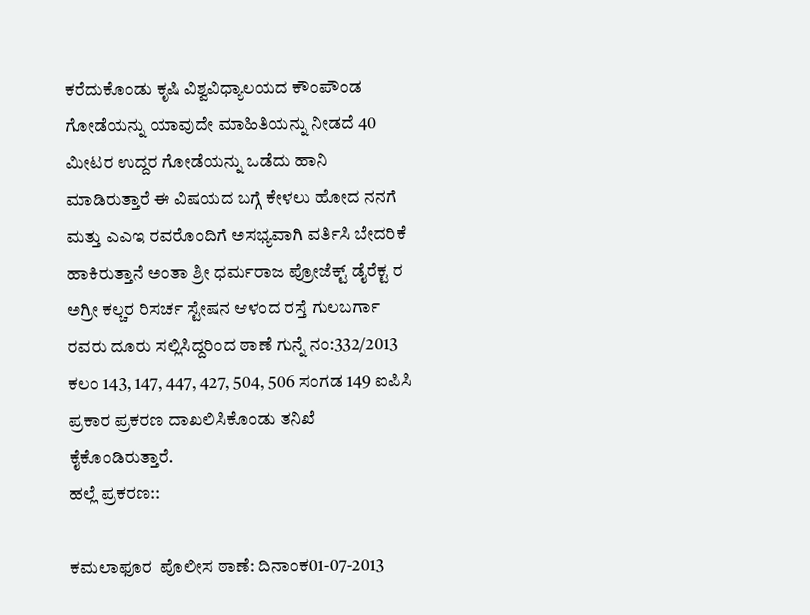ಕರೆದುಕೊಂಡು ಕೃಷಿ ವಿಶ್ವವಿಧ್ಯಾಲಯದ ಕೌಂಪೌಂಡ ಗೋಡೆಯನ್ನು ಯಾವುದೇ ಮಾಹಿತಿಯನ್ನು ನೀಡದೆ 40 ಮೀಟರ ಉದ್ದರ ಗೋಡೆಯನ್ನು ಒಡೆದು ಹಾನಿ ಮಾಡಿರುತ್ತಾರೆ ಈ ವಿಷಯದ ಬಗ್ಗೆ ಕೇಳಲು ಹೋದ ನನಗೆ ಮತ್ತು ಎಎಇ ರವರೊಂದಿಗೆ ಅಸಭ್ಯವಾಗಿ ವರ್ತಿಸಿ ಬೇದರಿಕೆ ಹಾಕಿರುತ್ತಾನೆ ಅಂತಾ ಶ್ರೀ ಧರ್ಮರಾಜ ಪ್ರೋಜೆಕ್ಟ್‌ ಡೈರೆಕ್ಟ ರ ಅಗ್ರೀ ಕಲ್ಚರ ರಿಸರ್ಚ ಸ್ಟೇಷನ ಆಳಂದ ರಸ್ತೆ ಗುಲಬರ್ಗಾ ರವರು ದೂರು ಸಲ್ಲಿಸಿದ್ದರಿಂದ ಠಾಣೆ ಗುನ್ನೆ ನಂ:332/2013 ಕಲಂ 143, 147, 447, 427, 504, 506 ಸಂಗಡ 149 ಐಪಿಸಿ  ಪ್ರಕಾರ ಪ್ರಕರಣ ದಾಖಲಿಸಿಕೊಂಡು ತನಿಖೆ ಕೈಕೊಂಡಿರುತ್ತಾರೆ.
ಹಲ್ಲೆ ಪ್ರಕರಣ::

ಕಮಲಾಫೂರ  ಪೊಲೀಸ ಠಾಣೆ: ದಿನಾಂಕ01-07-2013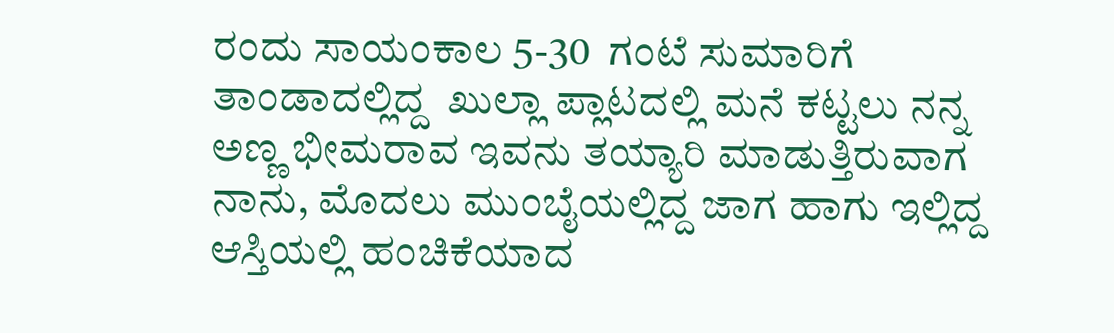ರಂದು ಸಾಯಂಕಾಲ 5-30  ಗಂಟೆ ಸುಮಾರಿಗೆ ತಾಂಡಾದಲ್ಲಿದ್ದ  ಖುಲ್ಲಾ ಪ್ಲಾಟದಲ್ಲಿ ಮನೆ ಕಟ್ಟಲು ನನ್ನ ಅಣ್ಣ ಭೀಮರಾವ ಇವನು ತಯ್ಯಾರಿ ಮಾಡುತ್ತಿರುವಾಗ ನಾನು, ಮೊದಲು ಮುಂಬೈಯಲ್ಲಿದ್ದ ಜಾಗ ಹಾಗು ಇಲ್ಲಿದ್ದ ಆಸ್ತಿಯಲ್ಲಿ ಹಂಚಿಕೆಯಾದ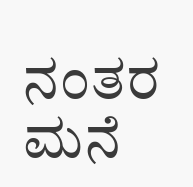ನಂತರ ಮನೆ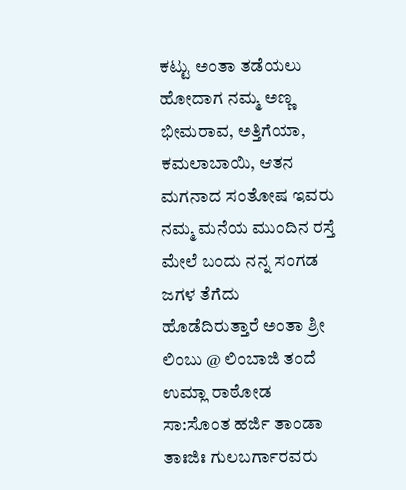ಕಟ್ಟು ಅಂತಾ ತಡೆಯಲು ಹೋದಾಗ ನಮ್ಮ ಅಣ್ಣ  ಭೀಮರಾವ, ಅತ್ತಿಗೆಯಾ, ಕಮಲಾಬಾಯಿ, ಆತನ ಮಗನಾದ ಸಂತೋಷ ಇವರು ನಮ್ಮ ಮನೆಯ ಮುಂದಿನ ರಸ್ತೆ ಮೇಲೆ ಬಂದು ನನ್ನ ಸಂಗಡ ಜಗಳ ತೆಗೆದು ಹೊಡೆದಿರುತ್ತಾರೆ ಅಂತಾ ಶ್ರೀ ಲಿಂಬು @ ಲಿಂಬಾಜಿ ತಂದೆ ಉಮ್ಲಾ ರಾಠೋಡ ಸಾ:ಸೊಂತ ಹರ್ಜಿ ತಾಂಡಾ ತಾಃಜಿಃ ಗುಲಬರ್ಗಾರವರು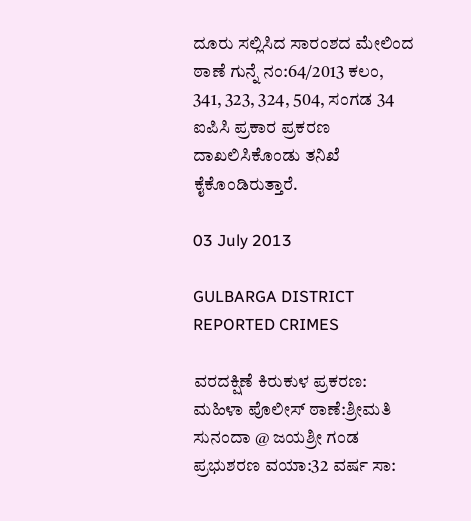ದೂರು ಸಲ್ಲಿಸಿದ ಸಾರಂಶದ ಮೇಲಿಂದ ಠಾಣೆ ಗುನ್ನೆ ನಂ:64/2013 ಕಲಂ, 341, 323, 324, 504, ಸಂಗಡ 34 ಐಪಿಸಿ ಪ್ರಕಾರ ಪ್ರಕರಣ ದಾಖಲಿಸಿಕೊಂಡು ತನಿಖೆ ಕೈಕೊಂಡಿರುತ್ತಾರೆ.

03 July 2013

GULBARGA DISTRICT REPORTED CRIMES

ವರದಕ್ಷಿಣೆ ಕಿರುಕುಳ ಪ್ರಕರಣ:
ಮಹಿಳಾ ಪೊಲೀಸ್ ಠಾಣೆ:ಶ್ರೀಮತಿ ಸುನಂದಾ @ ಜಯಶ್ರೀ ಗಂಡ ಪ್ರಭುಶರಣ ವಯಾ:32 ವರ್ಷ ಸಾ: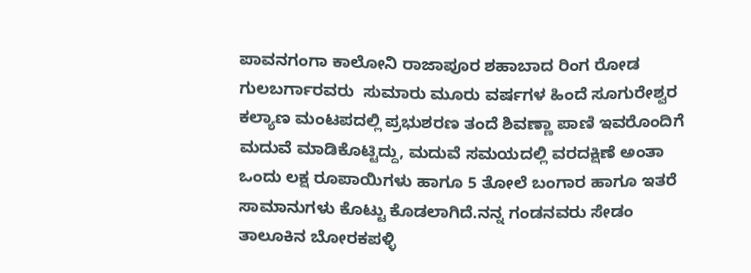ಪಾವನಗಂಗಾ ಕಾಲೋನಿ ರಾಜಾಪೂರ ಶಹಾಬಾದ ರಿಂಗ ರೋಡ  ಗುಲಬರ್ಗಾರವರು  ಸುಮಾರು ಮೂರು ವರ್ಷಗಳ ಹಿಂದೆ ಸೂಗುರೇಶ್ವರ ಕಲ್ಯಾಣ ಮಂಟಪದಲ್ಲಿ ಪ್ರಭುಶರಣ ತಂದೆ ಶಿವಣ್ಣಾ ಪಾಣಿ ಇವರೊಂದಿಗೆ ಮದುವೆ ಮಾಡಿಕೊಟ್ಟಿದ್ದು, ಮದುವೆ ಸಮಯದಲ್ಲಿ ವರದಕ್ಷಿಣೆ ಅಂತಾ ಒಂದು ಲಕ್ಷ ರೂಪಾಯಿಗಳು ಹಾಗೂ 5 ತೋಲೆ ಬಂಗಾರ ಹಾಗೂ ಇತರೆ ಸಾಮಾನುಗಳು ಕೊಟ್ಟು ಕೊಡಲಾಗಿದೆ.ನನ್ನ ಗಂಡನವರು ಸೇಡಂ ತಾಲೂಕಿನ ಬೋರಕಪಳ್ಳಿ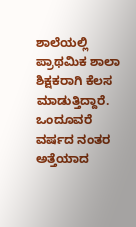ಶಾಲೆಯಲ್ಲಿ ಪ್ರಾಥಮಿಕ ಶಾಲಾ ಶಿಕ್ಷಕರಾಗಿ ಕೆಲಸ ಮಾಡುತ್ತಿದ್ದಾರೆ. ಒಂದೂವರೆ ವರ್ಷದ ನಂತರ ಅತ್ತೆಯಾದ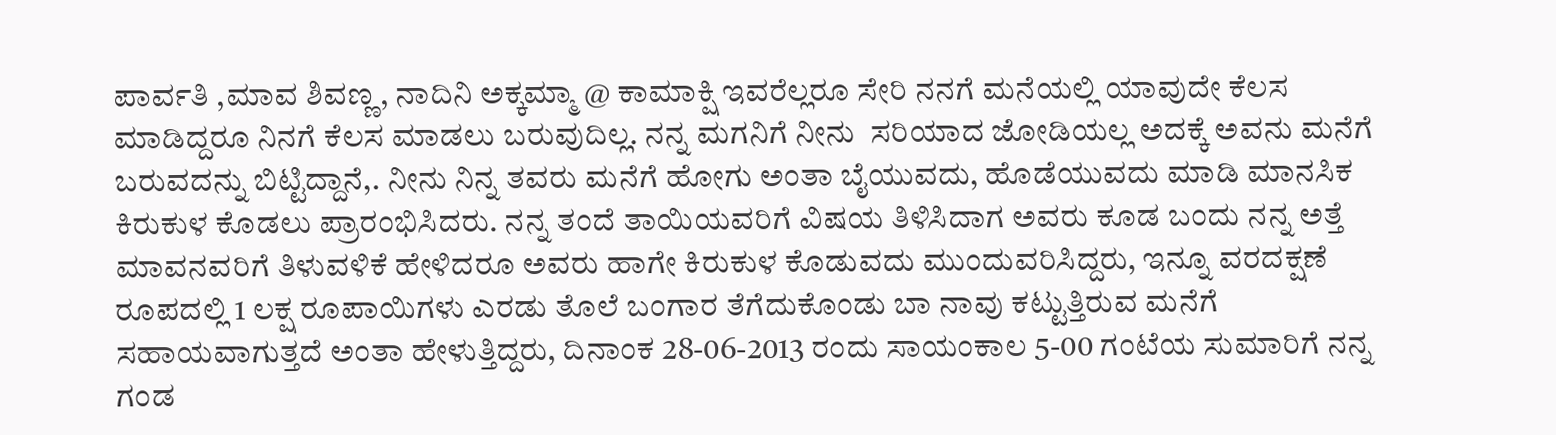ಪಾರ್ವತಿ ,ಮಾವ ಶಿವಣ್ಣ, ನಾದಿನಿ ಅಕ್ಕಮ್ಮಾ @ ಕಾಮಾಕ್ಷಿ ಇವರೆಲ್ಲರೂ ಸೇರಿ ನನಗೆ ಮನೆಯಲ್ಲಿ ಯಾವುದೇ ಕೆಲಸ ಮಾಡಿದ್ದರೂ ನಿನಗೆ ಕೆಲಸ ಮಾಡಲು ಬರುವುದಿಲ್ಲ. ನನ್ನ ಮಗನಿಗೆ ನೀನು  ಸರಿಯಾದ ಜೋಡಿಯಲ್ಲ ಅದಕ್ಕೆ ಅವನು ಮನೆಗೆ ಬರುವದನ್ನು ಬಿಟ್ಟಿದ್ದಾನೆ,. ನೀನು ನಿನ್ನ ತವರು ಮನೆಗೆ ಹೋಗು ಅಂತಾ ಬೈಯುವದು, ಹೊಡೆಯುವದು ಮಾಡಿ ಮಾನಸಿಕ ಕಿರುಕುಳ ಕೊಡಲು ಪ್ರಾರಂಭಿಸಿದರು. ನನ್ನ ತಂದೆ ತಾಯಿಯವರಿಗೆ ವಿಷಯ ತಿಳಿಸಿದಾಗ ಅವರು ಕೂಡ ಬಂದು ನನ್ನ ಅತ್ತೆ ಮಾವನವರಿಗೆ ತಿಳುವಳಿಕೆ ಹೇಳಿದರೂ ಅವರು ಹಾಗೇ ಕಿರುಕುಳ ಕೊಡುವದು ಮುಂದುವರಿಸಿದ್ದರು, ಇನ್ನೂ ವರದಕ್ಷಣೆ ರೂಪದಲ್ಲಿ 1 ಲಕ್ಷ ರೂಪಾಯಿಗಳು ಎರಡು ತೊಲೆ ಬಂಗಾರ ತೆಗೆದುಕೊಂಡು ಬಾ ನಾವು ಕಟ್ಟುತ್ತಿರುವ ಮನೆಗೆ ಸಹಾಯವಾಗುತ್ತದೆ ಅಂತಾ ಹೇಳುತ್ತಿದ್ದರು, ದಿನಾಂಕ 28-06-2013 ರಂದು ಸಾಯಂಕಾಲ 5-00 ಗಂಟೆಯ ಸುಮಾರಿಗೆ ನನ್ನ ಗಂಡ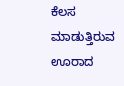ಕೆಲಸ ಮಾಡುತ್ತಿರುವ ಊರಾದ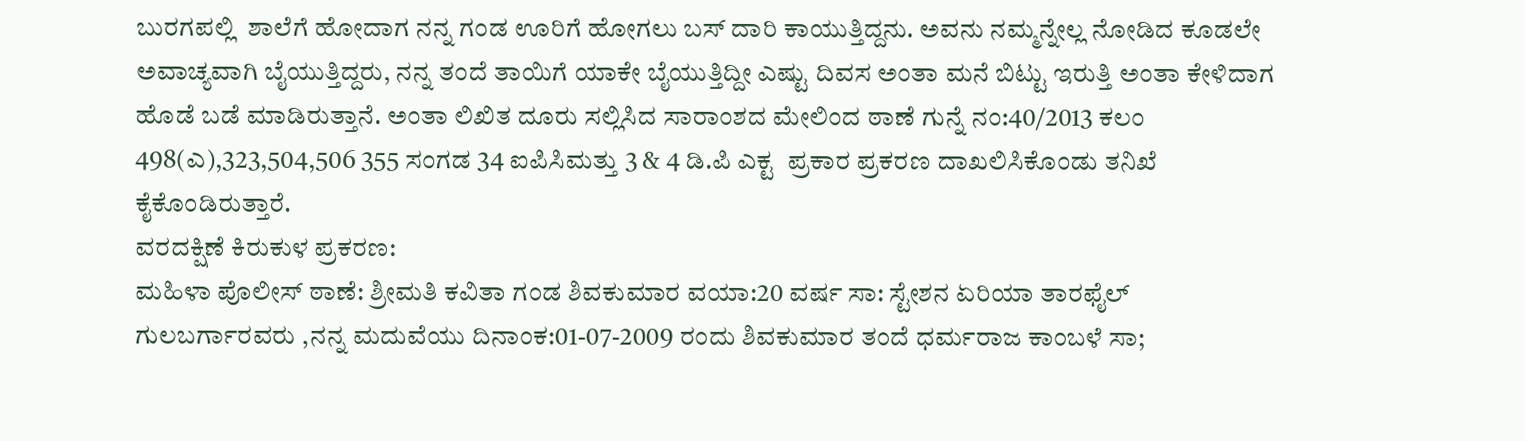ಬುರಗಪಲ್ಲಿ  ಶಾಲೆಗೆ ಹೋದಾಗ ನನ್ನ ಗಂಡ ಊರಿಗೆ ಹೋಗಲು ಬಸ್ ದಾರಿ ಕಾಯುತ್ತಿದ್ದನು. ಅವನು ನಮ್ಮನ್ನೇಲ್ಲ ನೋಡಿದ ಕೂಡಲೇ ಅವಾಚ್ಯವಾಗಿ ಬೈಯುತ್ತಿದ್ದರು, ನನ್ನ ತಂದೆ ತಾಯಿಗೆ ಯಾಕೇ ಬೈಯುತ್ತಿದ್ದೀ ಎಷ್ಟು ದಿವಸ ಅಂತಾ ಮನೆ ಬಿಟ್ಟು ಇರುತ್ತಿ ಅಂತಾ ಕೇಳಿದಾಗ ಹೊಡೆ ಬಡೆ ಮಾಡಿರುತ್ತಾನೆ. ಅಂತಾ ಲಿಖಿತ ದೂರು ಸಲ್ಲಿಸಿದ ಸಾರಾಂಶದ ಮೇಲಿಂದ ಠಾಣೆ ಗುನ್ನೆ ನಂ:40/2013 ಕಲಂ 498(ಎ),323,504,506 355 ಸಂಗಡ 34 ಐಪಿಸಿಮತ್ತು 3 & 4 ಡಿ.ಪಿ ಎಕ್ಟ  ಪ್ರಕಾರ ಪ್ರಕರಣ ದಾಖಲಿಸಿಕೊಂಡು ತನಿಖೆ ಕೈಕೊಂಡಿರುತ್ತಾರೆ.
ವರದಕ್ಷಿಣೆ ಕಿರುಕುಳ ಪ್ರಕರಣ:
ಮಹಿಳಾ ಪೊಲೀಸ್ ಠಾಣೆ: ಶ್ರೀಮತಿ ಕವಿತಾ ಗಂಡ ಶಿವಕುಮಾರ ವಯಾ:20 ವರ್ಷ ಸಾ: ಸ್ಟೇಶನ ಏರಿಯಾ ತಾರಫೈಲ್ ಗುಲಬರ್ಗಾರವರು ,ನನ್ನ ಮದುವೆಯು ದಿನಾಂಕ:01-07-2009 ರಂದು ಶಿವಕುಮಾರ ತಂದೆ ಧರ್ಮರಾಜ ಕಾಂಬಳೆ ಸಾ;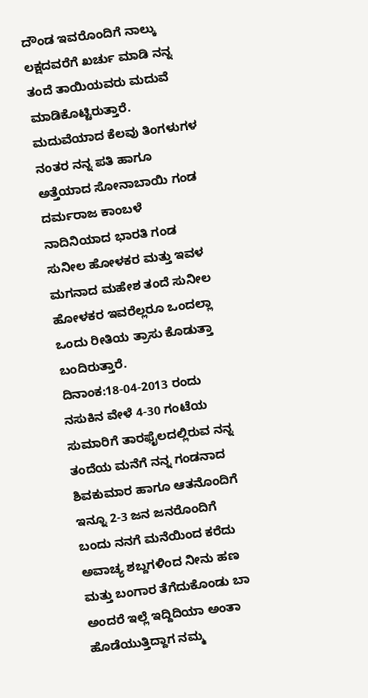ದೌಂಡ ಇವರೊಂದಿಗೆ ನಾಲ್ಕು ಲಕ್ಷದವರೆಗೆ ಖರ್ಚು ಮಾಡಿ ನನ್ನ ತಂದೆ ತಾಯಿಯವರು ಮದುವೆ ಮಾಡಿಕೊಟ್ಟಿರುತ್ತಾರೆ. ಮದುವೆಯಾದ ಕೆಲವು ತಿಂಗಳುಗಳ ನಂತರ ನನ್ನ ಪತಿ ಹಾಗೂ ಅತ್ತೆಯಾದ ಸೋನಾಬಾಯಿ ಗಂಡ ದರ್ಮರಾಜ ಕಾಂಬಳೆ ನಾದಿನಿಯಾದ ಭಾರತಿ ಗಂಡ ಸುನೀಲ ಹೋಳಕರ ಮತ್ತು ಇವಳ ಮಗನಾದ ಮಹೇಶ ತಂದೆ ಸುನೀಲ ಹೋಳಕರ ಇವರೆಲ್ಲರೂ ಒಂದಲ್ಲಾ ಒಂದು ರೀತಿಯ ತ್ರಾಸು ಕೊಡುತ್ತಾ ಬಂದಿರುತ್ತಾರೆ. ದಿನಾಂಕ:18-04-2013 ರಂದು ನಸುಕಿನ ವೇಳೆ 4-30 ಗಂಟೆಯ ಸುಮಾರಿಗೆ ತಾರಫೈಲದಲ್ಲಿರುವ ನನ್ನ ತಂದೆಯ ಮನೆಗೆ ನನ್ನ ಗಂಡನಾದ ಶಿವಕುಮಾರ ಹಾಗೂ ಆತನೊಂದಿಗೆ  ಇನ್ನೂ 2-3 ಜನ ಜನರೊಂದಿಗೆ ಬಂದು ನನಗೆ ಮನೆಯಿಂದ ಕರೆದು ಅವಾಚ್ಯ ಶಬ್ದಗಳಿಂದ ನೀನು ಹಣ ಮತ್ತು ಬಂಗಾರ ತೆಗೆದುಕೊಂಡು ಬಾ ಅಂದರೆ ಇಲ್ಲೆ ಇದ್ದಿದಿಯಾ ಅಂತಾ ಹೊಡೆಯುತ್ತಿದ್ದಾಗ ನಮ್ಮ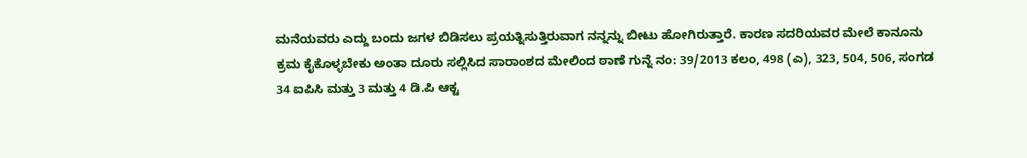ಮನೆಯವರು ಎದ್ದು ಬಂದು ಜಗಳ ಬಿಡಿಸಲು ಪ್ರಯತ್ನಿಸುತ್ತಿರುವಾಗ ನನ್ನನ್ನು ಬೀಟು ಹೋಗಿರುತ್ತಾರೆ. ಕಾರಣ ಸದರಿಯವರ ಮೇಲೆ ಕಾನೂನು ಕ್ರಮ ಕೈಕೊಳ್ಳಬೇಕು ಅಂತಾ ದೂರು ಸಲ್ಲಿಸಿದ ಸಾರಾಂಶದ ಮೇಲಿಂದ ಠಾಣೆ ಗುನ್ನೆ ನಂ: 39/2013 ಕಲಂ, 498 (ಎ), 323, 504, 506, ಸಂಗಡ 34 ಐಪಿಸಿ ಮತ್ತು 3 ಮತ್ತು 4 ಡಿ.ಪಿ ಆಕ್ಟ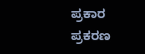ಪ್ರಕಾರ ಪ್ರಕರಣ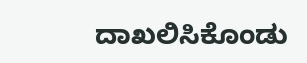ದಾಖಲಿಸಿಕೊಂಡು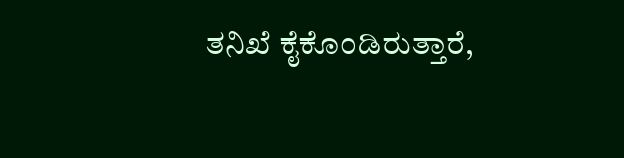ತನಿಖೆ ಕೈಕೊಂಡಿರುತ್ತಾರೆ,